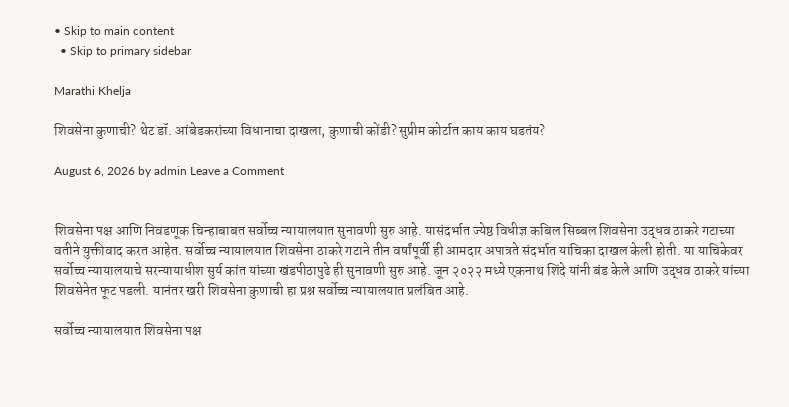• Skip to main content
  • Skip to primary sidebar

Marathi Khelja

शिवसेना कुणाची? थेट डॉ. आंबेडकरांच्या विधानाचा दाखला, कुणाची कोंडी? सुप्रीम कोर्टात काय काय घडतंय?

August 6, 2026 by admin Leave a Comment


शिवसेना पक्ष आणि निवडणूक चिन्हाबाबत सर्वोच्च न्यायालयात सुनावणी सुरु आहे. यासंदर्भात ज्येष्ठ विधीज्ञ कबिल सिब्बल शिवसेना उद्धव ठाकरे गटाच्या वतीने युक्तीवाद करत आहेत. सर्वोच्च न्यायालयात शिवसेना ठाकरे गटाने तीन वर्षांपूर्वी ही आमदार अपात्रते संदर्भात याचिका दाखल केली होती. या याचिकेवर सर्वोच्च न्यायालयाचे सरन्यायाधीश सुर्य कांत यांच्या खंडपीठापुढे ही सुनावणी सुरु आहे. जून २०२२ मध्ये एकनाथ शिंदे यांनी बंड केले आणि उद्धव ठाकरे यांच्या शिवसेनेत फूट पडली. यानंतर खरी शिवसेना कुणाची हा प्रश्न सर्वोच्च न्यायालयात प्रलंबित आहे.

सर्वोच्च न्यायालयात शिवसेना पक्ष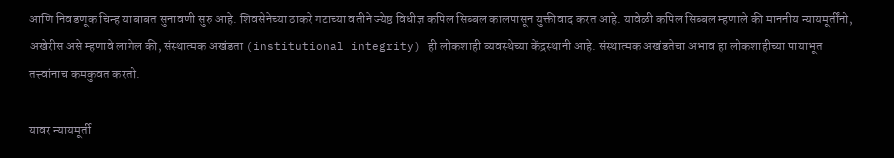आणि निवडणूक चिन्ह याबाबत सुनावणी सुरु आहे. शिवसेनेच्या ठाकरे गटाच्या वतीने ज्येष्ठ विधीज्ञ कपिल सिब्बल कालपासून युक्तीवाद करत आहे. यावेळी कपिल सिब्बल म्हणाले की माननीय न्यायमूर्तींनो, अखेरीस असे म्हणावे लागेल की, संस्थात्मक अखंडता (institutional integrity) ही लोकशाही व्यवस्थेच्या केंद्रस्थानी आहे. संस्थात्मक अखंडतेचा अभाव हा लोकशाहीच्या पायाभूत तत्त्वांनाच कमकुवत करतो.

यावर न्यायमूर्ती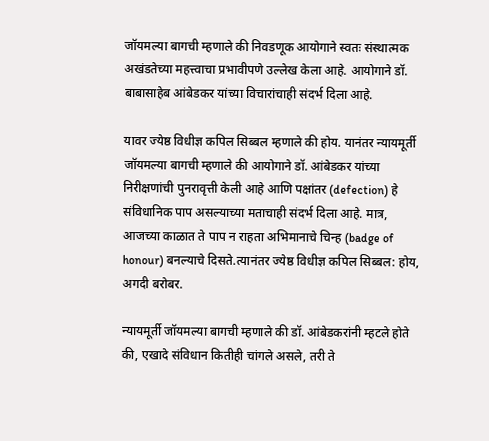जॉयमल्या बागची म्हणाले की निवडणूक आयोगाने स्वतः संस्थात्मक अखंडतेच्या महत्त्वाचा प्रभावीपणे उल्लेख केला आहे. आयोगाने डॉ. बाबासाहेब आंबेडकर यांच्या विचारांचाही संदर्भ दिला आहे.

यावर ज्येष्ठ विधीज्ञ कपिल सिब्बल म्हणाले की होय. यानंतर न्यायमूर्ती जॉयमल्या बागची म्हणाले की आयोगाने डॉ. आंबेडकर यांच्या निरीक्षणांची पुनरावृत्ती केली आहे आणि पक्षांतर (defection) हे संविधानिक पाप असल्याच्या मताचाही संदर्भ दिला आहे. मात्र, आजच्या काळात ते पाप न राहता अभिमानाचे चिन्ह (badge of honour) बनल्याचे दिसते.त्यानंतर ज्येष्ठ विधीज्ञ कपिल सिब्बल: होय, अगदी बरोबर.

न्यायमूर्ती जॉयमल्या बागची म्हणाले की डॉ. आंबेडकरांनी म्हटले होते की, एखादे संविधान कितीही चांगले असले, तरी ते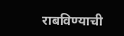राबविण्याची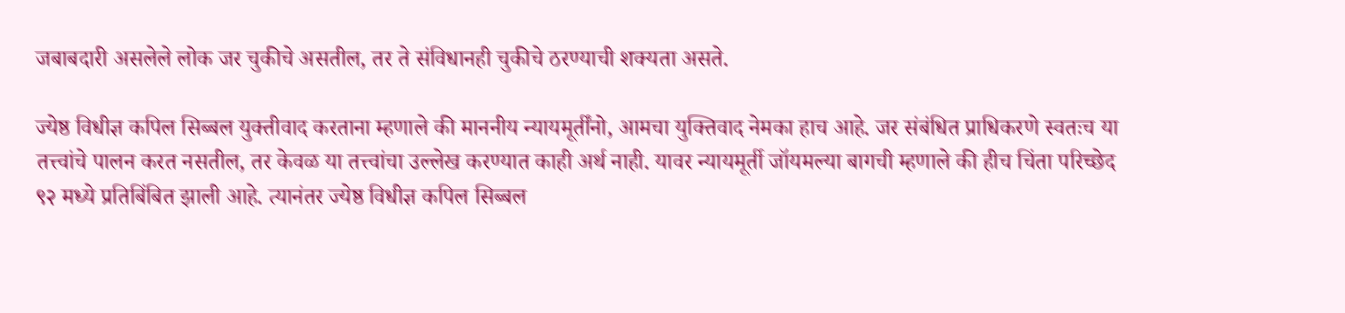जबाबदारी असलेले लोक जर चुकीचे असतील, तर ते संविधानही चुकीचे ठरण्याची शक्यता असते.

ज्येष्ठ विधीज्ञ कपिल सिब्बल युक्तीवाद करताना म्हणाले की माननीय न्यायमूर्तींनो, आमचा युक्तिवाद नेमका हाच आहे. जर संबंधित प्राधिकरणे स्वतःच या तत्त्वांचे पालन करत नसतील, तर केवळ या तत्त्वांचा उल्लेख करण्यात काही अर्थ नाही. यावर न्यायमूर्ती जॉयमल्या बागची म्हणाले की हीच चिंता परिच्छेद ९२ मध्ये प्रतिबिंबित झाली आहे. त्यानंतर ज्येष्ठ विधीज्ञ कपिल सिब्बल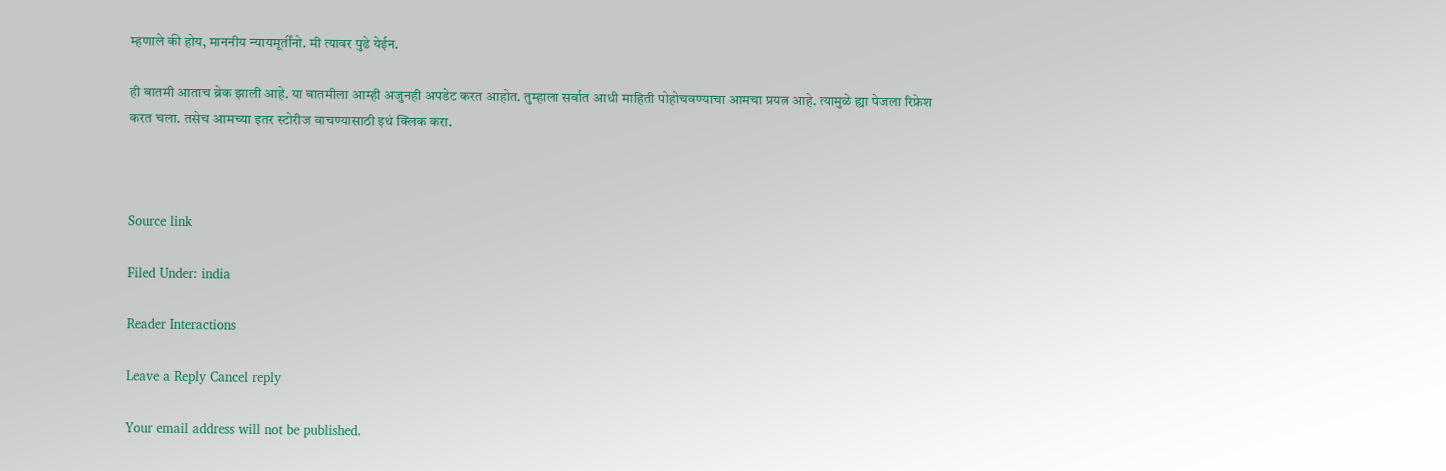म्हणाले की होय, माननीय न्यायमूर्तींनो. मी त्यावर पुढे येईन.

ही बातमी आताच ब्रेक झाली आहे. या बातमीला आम्ही अजुनही अपडेट करत आहोत. तुम्हाला सर्वात आधी माहिती पोहोचवण्याचा आमचा प्रयत्न आहे. त्यामुळे ह्या पेजला रिफ्रेश करत चला. तसेच आमच्या इतर स्टोरीज वाचण्यासाठी इथं क्लिक करा.



Source link

Filed Under: india

Reader Interactions

Leave a Reply Cancel reply

Your email address will not be published.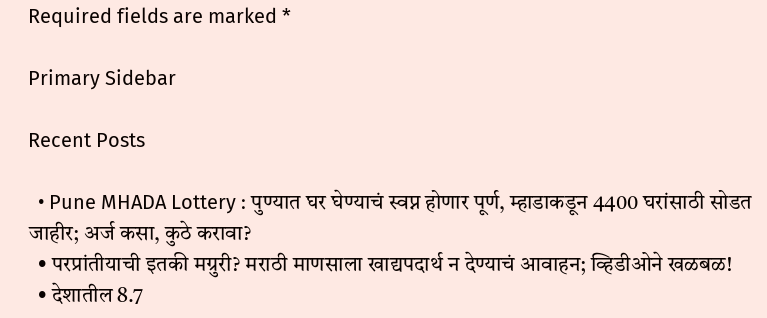Required fields are marked *

Primary Sidebar

Recent Posts

  • Pune MHADA Lottery : पुण्यात घर घेण्याचं स्वप्न होणार पूर्ण, म्हाडाकडून 4400 घरांसाठी सोडत जाहीर; अर्ज कसा, कुठे करावा?
  • परप्रांतीयाची इतकी मग्रुरी? मराठी माणसाला खाद्यपदार्थ न देण्याचं आवाहन; व्हिडीओने खळबळ!
  • देशातील 8.7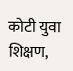कोटी युवा शिक्षण,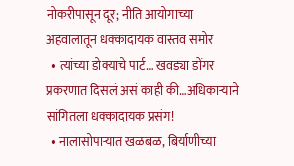नोकरीपासून दूर; नीति आयोगाच्या अहवालातून धक्कादायक वास्तव समोर
  • त्यांच्या डोक्याचे पार्ट… खवड्या डोंगर प्रकरणात दिसलं असं काही की…अधिकाऱ्याने सांगितला धक्कादायक प्रसंग!
  • नालासोपाऱ्यात खळबळ, बिर्याणीच्या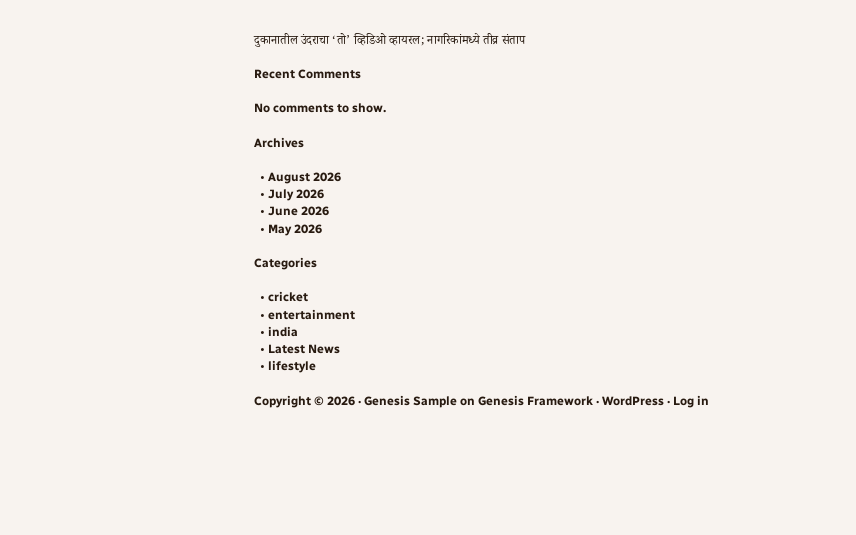दुकानातील उंदराचा ‘तो’ व्हिडिओ व्हायरल; नागरिकांमध्ये तीव्र संताप

Recent Comments

No comments to show.

Archives

  • August 2026
  • July 2026
  • June 2026
  • May 2026

Categories

  • cricket
  • entertainment
  • india
  • Latest News
  • lifestyle

Copyright © 2026 · Genesis Sample on Genesis Framework · WordPress · Log in